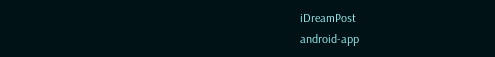iDreamPost
android-app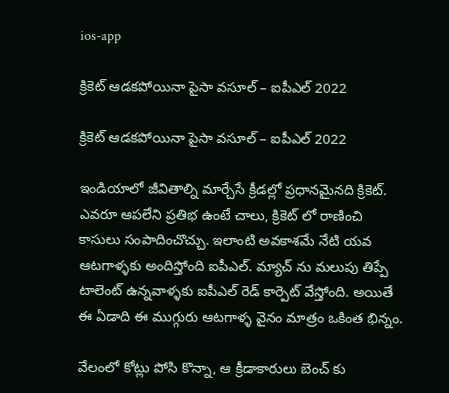ios-app

క్రికెట్ ఆడకపోయినా పైసా వసూల్ – ఐపీఎల్ 2022

క్రికెట్ ఆడకపోయినా పైసా వసూల్ – ఐపీఎల్ 2022

ఇండియాలో జీవితాల్ని మార్చేసే క్రీడల్లో ప్రధానమైనది క్రికెట్. ఎవరూ ఆపలేని ప్రతిభ ఉంటే చాలు, క్రికెట్ లో రాణించి కాసులు సంపాదించొచ్చు. ఇలాంటి అవకాశమే నేటి యవ ఆటగాళ్ళకు అందిస్తోంది ఐపీఎల్. మ్యాచ్ ను మలుపు తిప్పే టాలెంట్ ఉన్నవాళ్ళకు ఐపీఎల్ రెడ్ కార్పెట్ వేస్తోంది. అయితే ఈ ఏడాది ఈ ముగ్గురు ఆటగాళ్ళ వైనం మాత్రం ఒకింత భిన్నం.

వేలంలో కోట్లు పోసి కొన్నా, ఆ క్రీడాకారులు బెంచ్ కు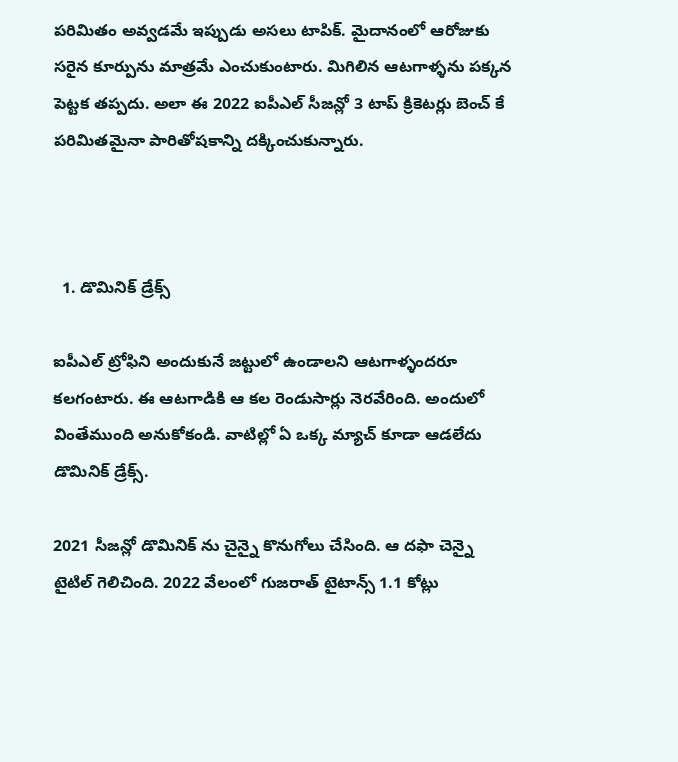పరిమితం అవ్వడమే ఇప్పుడు అసలు టాపిక్. మైదానంలో ఆరోజుకు సరైన కూర్పును మాత్రమే ఎంచుకుంటారు. మిగిలిన ఆటగాళ్ళను పక్కన పెట్టక తప్పదు. అలా ఈ 2022 ఐపీఎల్ సీజన్లో 3 టాప్ క్రికెటర్లు బెంచ్ కే పరిమితమైనా పారితోషకాన్ని దక్కించుకున్నారు.



  1. డొమినిక్‌ డ్రేక్స్‌

ఐపీఎల్ ట్రోఫిని అందుకునే జట్టులో ఉండాలని ఆటగాళ్ళందరూ కలగంటారు. ఈ ఆటగాడికి ఆ కల రెండుసార్లు నెరవేరింది. అందులో వింతేముంది అనుకోకండి. వాటిల్లో ఏ ఒక్క మ్యాచ్ కూడా ఆడలేదు డొమినిక్‌ డ్రేక్స్.

2021 సీజన్లో డొమినిక్ ను చైన్నై కొనుగోలు చేసింది. ఆ దఫా చెన్నై టైటిల్ గెలిచింది. 2022 వేలంలో గుజరాత్ టైటాన్స్ 1.1 కోట్లు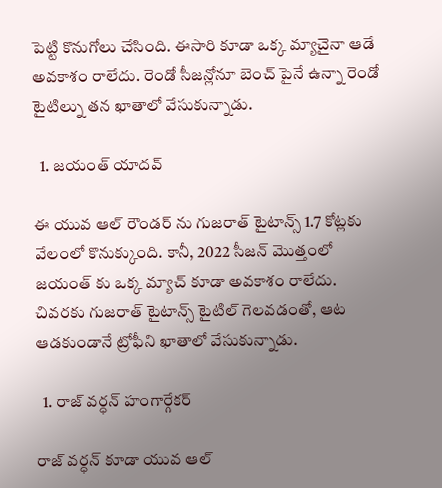పెట్టి కొనుగోలు చేసింది. ఈసారి కూడా ఒక్క మ్యాచైనా ఆడే అవకాశం రాలేదు. రెండో సీజన్లోనూ బెంచ్ పైనే ఉన్నా రెండో టైటిల్ను తన ఖాతాలో వేసుకున్నాడు.

  1. జయంత్‌ యాదవ్‌

ఈ యువ ఆల్ రౌండర్ ను గుజరాత్ టైటాన్స్ 1.7 కోట్లకు వేలంలో కొనుక్కుంది. కానీ, 2022 సీజన్ మొత్తంలో జయంత్ కు ఒక్క మ్యాచ్ కూడా అవకాశం రాలేదు. చివరకు గుజరాత్ టైటాన్స్ టైటిల్ గెలవడంతో, ఆట ఆడకుండానే ట్రోఫీని ఖాతాలో వేసుకున్నాడు.

  1. రాజ్ వర్ధన్ హంగార్గేకర్

రాజ్ వర్ధన్ కూడా యువ ఆల్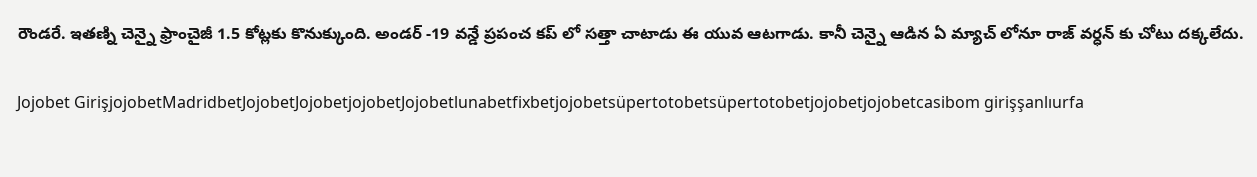రౌండరే. ఇతణ్ని చెన్నై ఫ్రాంచైజీ 1.5 కోట్లకు కొనుక్కుంది. అండర్ -19 వన్డే ప్రపంచ కప్ లో సత్తా చాటాడు ఈ యువ ఆటగాడు. కానీ చెన్నై ఆడిన ఏ మ్యాచ్ లోనూ రాజ్ వర్ధన్ కు చోటు దక్కలేదు.

Jojobet GirişjojobetMadridbetJojobetJojobetjojobetJojobetlunabetfixbetjojobetsüpertotobetsüpertotobetjojobetjojobetcasibom girişşanlıurfa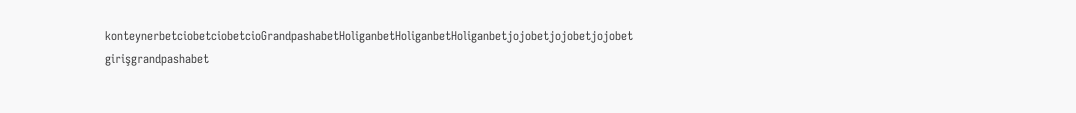konteynerbetciobetciobetcioGrandpashabetHoliganbetHoliganbetHoliganbetjojobetjojobetjojobet girişgrandpashabet